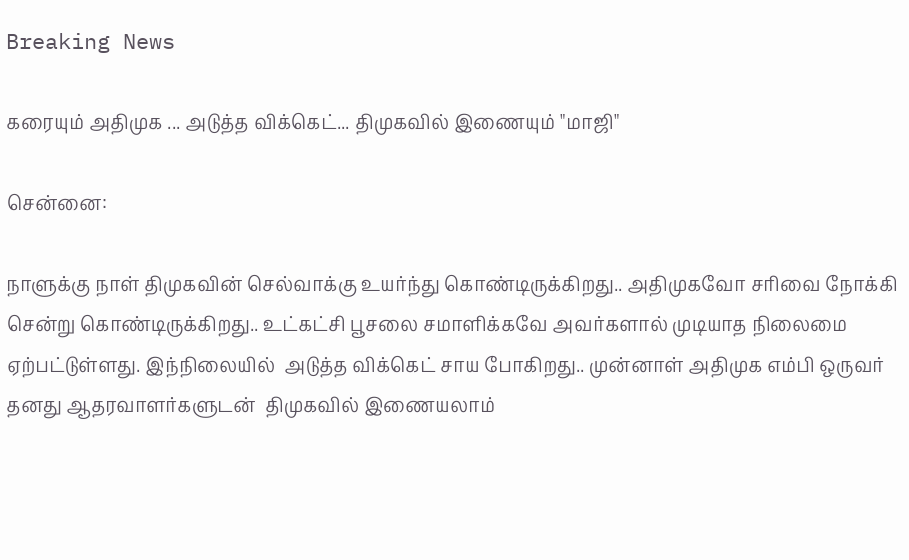Breaking News

கரையும் அதிமுக ... அடுத்த விக்கெட்... திமுகவில் இணையும் "மாஜி"

சென்னை:

நாளுக்கு நாள் திமுகவின் செல்வாக்கு உயர்ந்து கொண்டிருக்கிறது.. அதிமுகவோ சரிவை நோக்கி சென்று கொண்டிருக்கிறது.. உட்கட்சி பூசலை சமாளிக்கவே அவர்களால் முடியாத நிலைமை ஏற்பட்டுள்ளது. இந்நிலையில்  அடுத்த விக்கெட் சாய போகிறது.. முன்னாள் அதிமுக எம்பி ஒருவர் தனது ஆதரவாளர்களுடன்  திமுகவில் இணையலாம்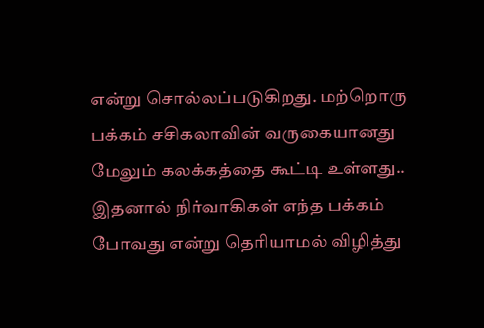என்று சொல்லப்படுகிறது. மற்றொரு பக்கம் சசிகலாவின் வருகையானது மேலும் கலக்கத்தை கூட்டி உள்ளது.. இதனால் நிர்வாகிகள் எந்த பக்கம் போவது என்று தெரியாமல் விழித்து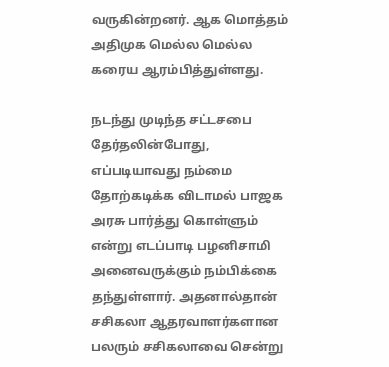வருகின்றனர். ஆக மொத்தம் அதிமுக மெல்ல மெல்ல கரைய ஆரம்பித்துள்ளது.

நடந்து முடிந்த சட்டசபை தேர்தலின்போது, எப்படியாவது நம்மை தோற்கடிக்க விடாமல் பாஜக அரசு பார்த்து கொள்ளும் என்று எடப்பாடி பழனிசாமி அனைவருக்கும் நம்பிக்கை தந்துள்ளார். அதனால்தான் சசிகலா ஆதரவாளர்களான பலரும் சசிகலாவை சென்று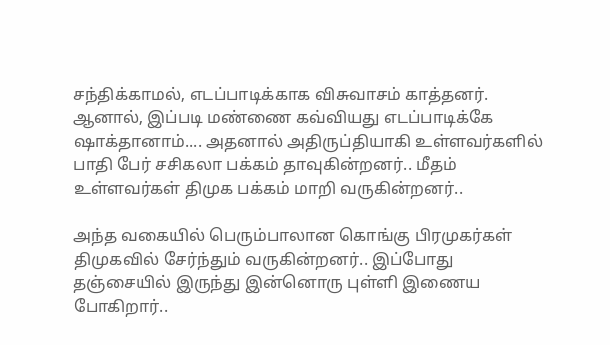சந்திக்காமல், எடப்பாடிக்காக விசுவாசம் காத்தனர். ஆனால், இப்படி மண்ணை கவ்வியது எடப்பாடிக்கே ஷாக்தானாம்.... அதனால் அதிருப்தியாகி உள்ளவர்களில் பாதி பேர் சசிகலா பக்கம் தாவுகின்றனர்.. மீதம் உள்ளவர்கள் திமுக பக்கம் மாறி வருகின்றனர்..

அந்த வகையில் பெரும்பாலான கொங்கு பிரமுகர்கள் திமுகவில் சேர்ந்தும் வருகின்றனர்.. இப்போது தஞ்சையில் இருந்து இன்னொரு புள்ளி இணைய போகிறார்..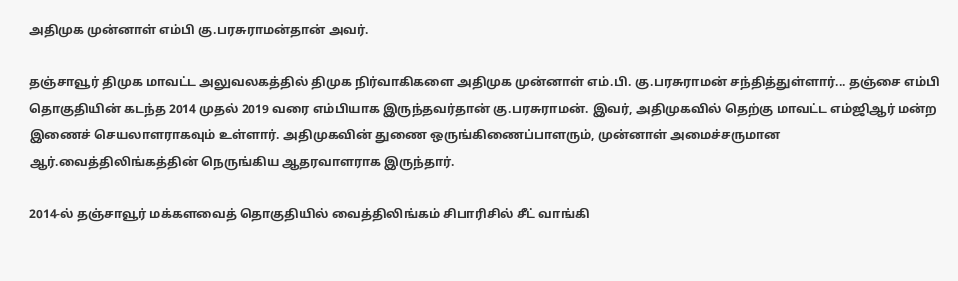அதிமுக முன்னாள் எம்பி கு.பரசுராமன்தான் அவர்.

தஞ்சாவூர் திமுக மாவட்ட அலுவலகத்தில் திமுக நிர்வாகிகளை அதிமுக முன்னாள் எம்.பி. கு.பரசுராமன் சந்தித்துள்ளார்... தஞ்சை எம்பி தொகுதியின் கடந்த 2014 முதல் 2019 வரை எம்பியாக இருந்தவர்தான் கு.பரசுராமன். இவர், அதிமுகவில் தெற்கு மாவட்ட எம்ஜிஆர் மன்ற இணைச் செயலாளராகவும் உள்ளார். அதிமுகவின் துணை ஒருங்கிணைப்பாளரும், முன்னாள் அமைச்சருமான ஆர்.வைத்திலிங்கத்தின் நெருங்கிய ஆதரவாளராக இருந்தார்.

2014-ல் தஞ்சாவூர் மக்களவைத் தொகுதியில் வைத்திலிங்கம் சிபாரிசில் சீட் வாங்கி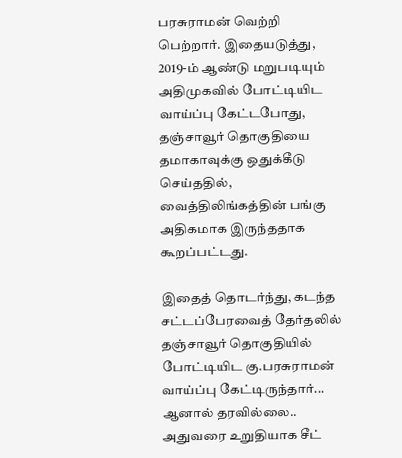பரசுராமன் வெற்றி பெற்றார். இதையடுத்து, 2019-ம் ஆண்டு மறுபடியும் அதிமுகவில் போட்டியிட வாய்ப்பு கேட்டபோது, தஞ்சாவூர் தொகுதியை தமாகாவுக்கு ஒதுக்கீடு செய்ததில், வைத்திலிங்கத்தின் பங்கு அதிகமாக இருந்ததாக கூறப்பட்டது.

இதைத் தொடர்ந்து, கடந்த சட்டப்பேரவைத் தேர்தலில் தஞ்சாவூர் தொகுதியில் போட்டியிட கு.பரசுராமன் வாய்ப்பு கேட்டிருந்தார்... ஆனால் தரவில்லை.. அதுவரை உறுதியாக சீட்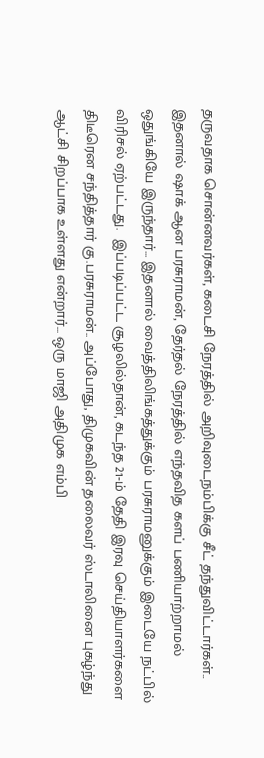தருவதாக சொன்னவர்கள், கடைசி நேரத்தில் அறிவுடைநம்பிக்கு சீட் தந்துவிட்டார்கள்.. இதனால் ஷாக் ஆன பரசுராமன், தேர்தல் நேரத்தில் எந்தவித களப் பணியாற்றாமல் ஒதுங்கியே இருந்தார்... இதனால் வைத்திலிங்கத்துக்கும் பரசுராமனுக்கும் இடையே நட்பில் விரிசல் ஏற்பட்டது.  இப்படிப்பட்ட சூழலில்தான், கடந்த 21-ம் தேதி இரவு செய்தியாளர்களை திடீரென சந்தித்தார் கு.பரசுராமன்.. அப்போது, திமுகவின் தலைவர் ஸ்டாலினை புகழ்ந்து ஆட்சி சிறப்பாக உள்ளது என்றார்... ஒரு மாஜி அதிமுக எம்பி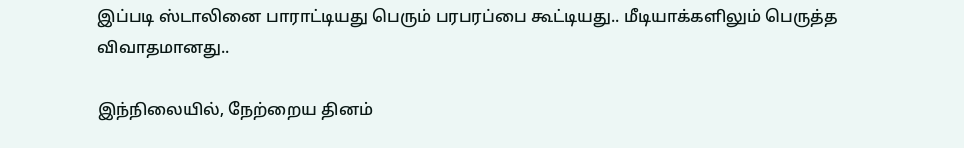இப்படி ஸ்டாலினை பாராட்டியது பெரும் பரபரப்பை கூட்டியது.. மீடியாக்களிலும் பெருத்த விவாதமானது..

இந்நிலையில், நேற்றைய தினம்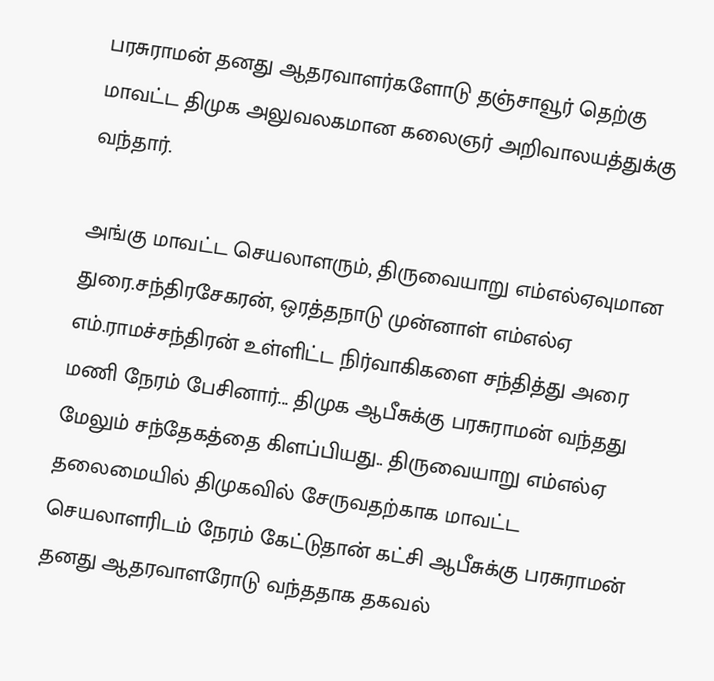பரசுராமன் தனது ஆதரவாளர்களோடு தஞ்சாவூர் தெற்கு மாவட்ட திமுக அலுவலகமான கலைஞர் அறிவாலயத்துக்கு வந்தார்.

அங்கு மாவட்ட செயலாளரும், திருவையாறு எம்எல்ஏவுமான துரை.சந்திரசேகரன், ஒரத்தநாடு முன்னாள் எம்எல்ஏ எம்.ராமச்சந்திரன் உள்ளிட்ட நிர்வாகிகளை சந்தித்து அரை மணி நேரம் பேசினார்... திமுக ஆபீசுக்கு பரசுராமன் வந்தது மேலும் சந்தேகத்தை கிளப்பியது.. திருவையாறு எம்எல்ஏ தலைமையில் திமுகவில் சேருவதற்காக மாவட்ட செயலாளரிடம் நேரம் கேட்டுதான் கட்சி ஆபீசுக்கு பரசுராமன் தனது ஆதரவாளரோடு வந்ததாக தகவல்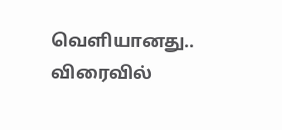வெளியானது.. விரைவில்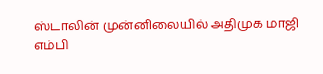ஸ்டாலின் முன்னிலையில் அதிமுக மாஜி எம்பி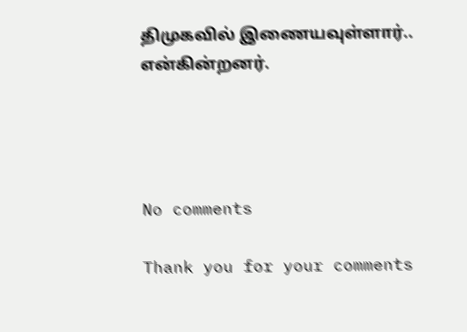திமுகவில் இணையவுள்ளார்..  என்கின்றனர்.




No comments

Thank you for your comments